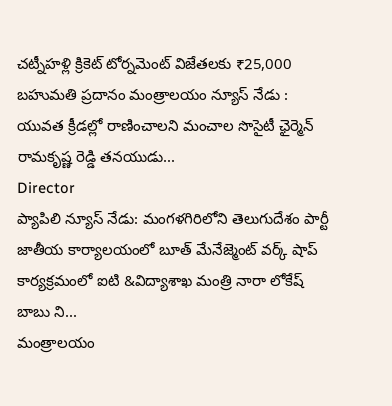చట్నీహళ్లి క్రికెట్ టోర్నమెంట్ విజేతలకు ₹25,000 బహుమతి ప్రదానం మంత్రాలయం న్యూస్ నేడు : యువత క్రీడల్లో రాణించాలని మంచాల సొసైటీ ఛైర్మెన్ రామకృష్ణ రెడ్డి తనయుడు...
Director
ప్యాపిలి న్యూస్ నేడు: మంగళగిరిలోని తెలుగుదేశం పార్టీ జాతీయ కార్యాలయంలో బూత్ మేనేజ్మెంట్ వర్క్ షాప్ కార్యక్రమంలో ఐటి &విద్యాశాఖ మంత్రి నారా లోకేష్ బాబు ని...
మంత్రాలయం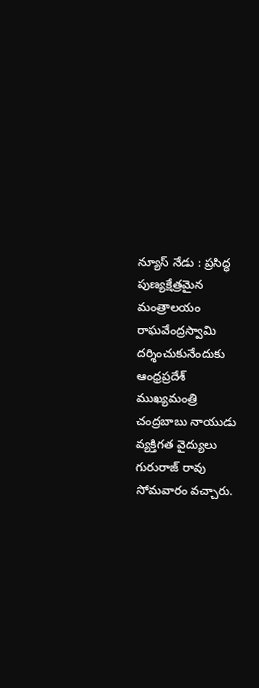న్యూస్ నేడు : ప్రసిద్ధ పుణ్యక్షేత్రమైన మంత్రాలయం రాఘవేంద్రస్వామి దర్శించుకునేందుకు ఆంధ్రప్రదేశ్ ముఖ్యమంత్రి చంద్రబాబు నాయుడు వ్యక్తిగత వైద్యులు గురురాజ్ రావు సోమవారం వచ్చారు.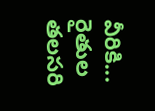వీరికి...
రైతుల తలసరి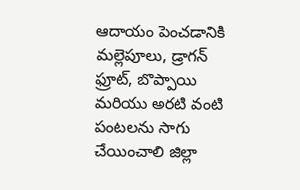ఆదాయం పెంచడానికి మల్లెపూలు, డ్రాగన్ ఫ్రూట్, బొప్పాయి మరియు అరటి వంటి పంటలను సాగు చేయించాలి జిల్లా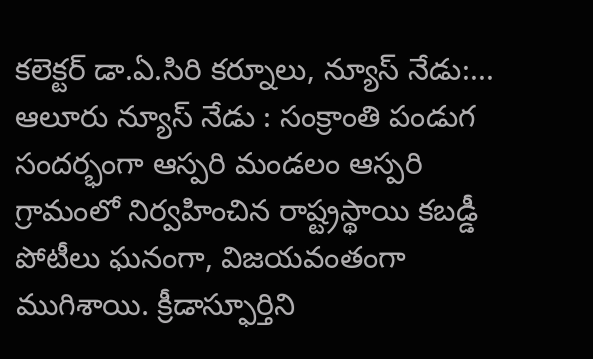కలెక్టర్ డా.ఏ.సిరి కర్నూలు, న్యూస్ నేడు:...
ఆలూరు న్యూస్ నేడు : సంక్రాంతి పండుగ సందర్భంగా ఆస్పరి మండలం ఆస్పరి గ్రామంలో నిర్వహించిన రాష్ట్రస్థాయి కబడ్డీ పోటీలు ఘనంగా, విజయవంతంగా ముగిశాయి. క్రీడాస్ఫూర్తిని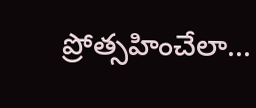ప్రోత్సహించేలా...